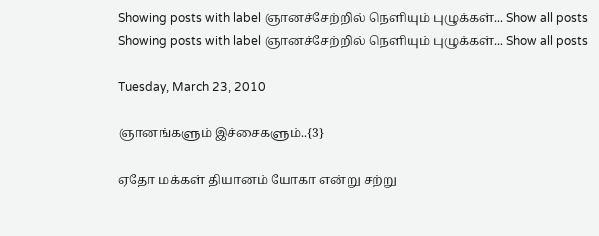Showing posts with label ஞானச்சேற்றில் நெளியும் புழுக்கள்... Show all posts
Showing posts with label ஞானச்சேற்றில் நெளியும் புழுக்கள்... Show all posts

Tuesday, March 23, 2010

ஞானங்களும் இச்சைகளும்..{3}

ஏதோ மக்கள் தியானம் யோகா என்று சற்று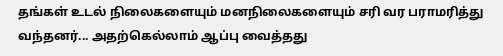தங்கள் உடல் நிலைகளையும் மனநிலைகளையும் சரி வர பராமரித்து வந்தனர்... அதற்கெல்லாம் ஆப்பு வைத்தது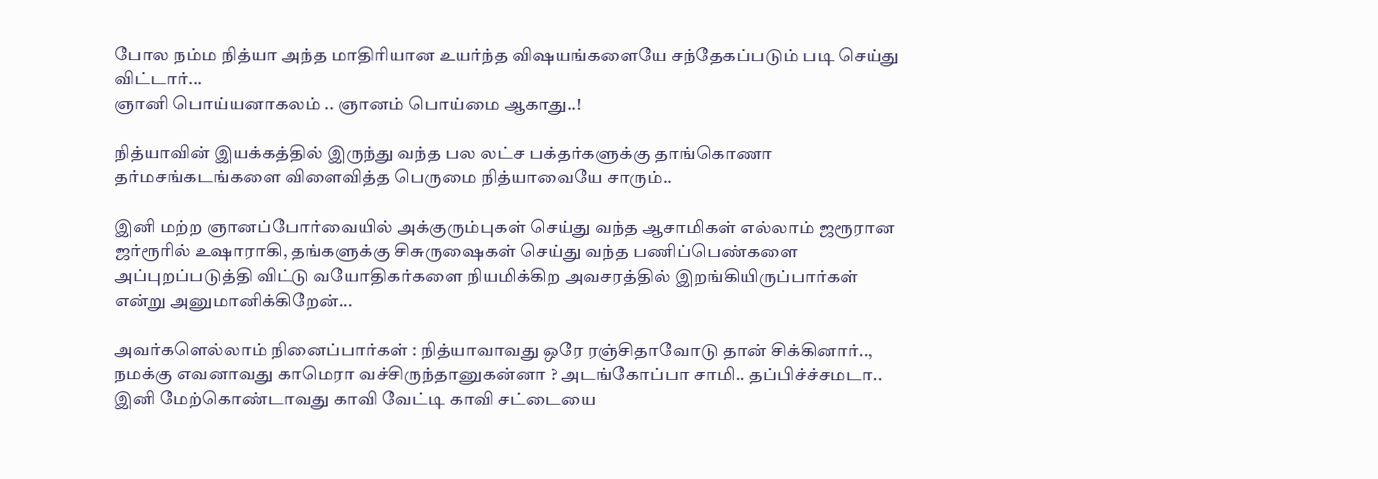போல நம்ம நித்யா அந்த மாதிரியான உயர்ந்த விஷயங்களையே சந்தேகப்படும் படி செய்து விட்டார்...
ஞானி பொய்யனாகலம் .. ஞானம் பொய்மை ஆகாது..!

நித்யாவின் இயக்கத்தில் இருந்து வந்த பல லட்ச பக்தர்களுக்கு தாங்கொணா தர்மசங்கடங்களை விளைவித்த பெருமை நித்யாவையே சாரும்..

இனி மற்ற ஞானப்போர்வையில் அக்குரும்புகள் செய்து வந்த ஆசாமிகள் எல்லாம் ஜரூரான ஜர்ரூரில் உஷாராகி, தங்களுக்கு சிசுருஷைகள் செய்து வந்த பணிப்பெண்களை அப்புறப்படுத்தி விட்டு வயோதிகர்களை நியமிக்கிற அவசரத்தில் இறங்கியிருப்பார்கள் என்று அனுமானிக்கிறேன்...

அவர்களெல்லாம் நினைப்பார்கள் : நித்யாவாவது ஒரே ரஞ்சிதாவோடு தான் சிக்கினார்.., நமக்கு எவனாவது காமெரா வச்சிருந்தானுகன்னா ? அடங்கோப்பா சாமி.. தப்பிச்ச்சமடா.. இனி மேற்கொண்டாவது காவி வேட்டி காவி சட்டையை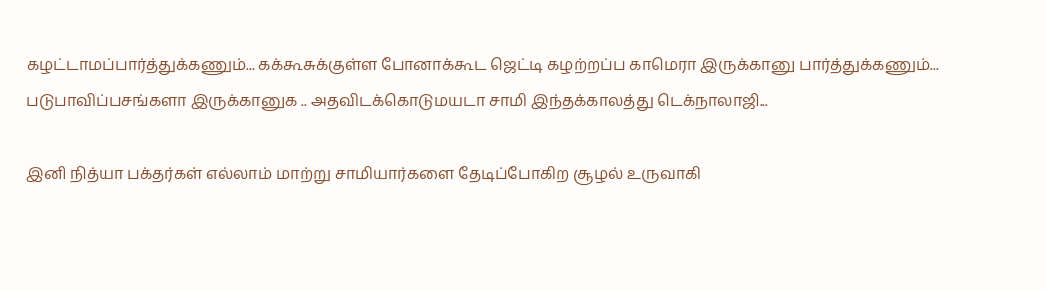கழட்டாமப்பார்த்துக்கணும்... கக்கூசுக்குள்ள போனாக்கூட ஜெட்டி கழற்றப்ப காமெரா இருக்கானு பார்த்துக்கணும்...
படுபாவிப்பசங்களா இருக்கானுக .. அதவிடக்கொடுமயடா சாமி இந்தக்காலத்து டெக்நாலாஜி...

இனி நித்யா பக்தர்கள் எல்லாம் மாற்று சாமியார்களை தேடிப்போகிற சூழல் உருவாகி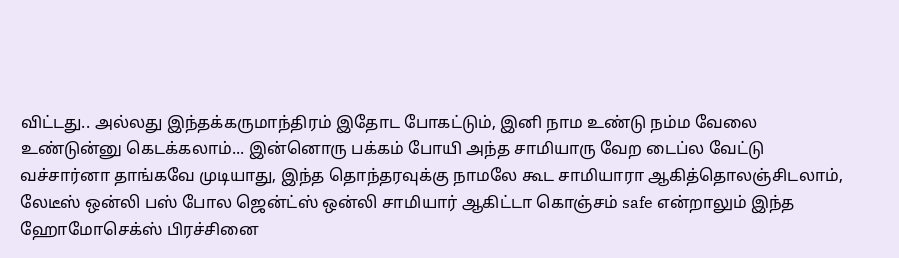விட்டது.. அல்லது இந்தக்கருமாந்திரம் இதோட போகட்டும், இனி நாம உண்டு நம்ம வேலை உண்டுன்னு கெடக்கலாம்... இன்னொரு பக்கம் போயி அந்த சாமியாரு வேற டைப்ல வேட்டு வச்சார்னா தாங்கவே முடியாது, இந்த தொந்தரவுக்கு நாமலே கூட சாமியாரா ஆகித்தொலஞ்சிடலாம், லேடீஸ் ஒன்லி பஸ் போல ஜென்ட்ஸ் ஒன்லி சாமியார் ஆகிட்டா கொஞ்சம் safe என்றாலும் இந்த ஹோமோசெக்ஸ் பிரச்சினை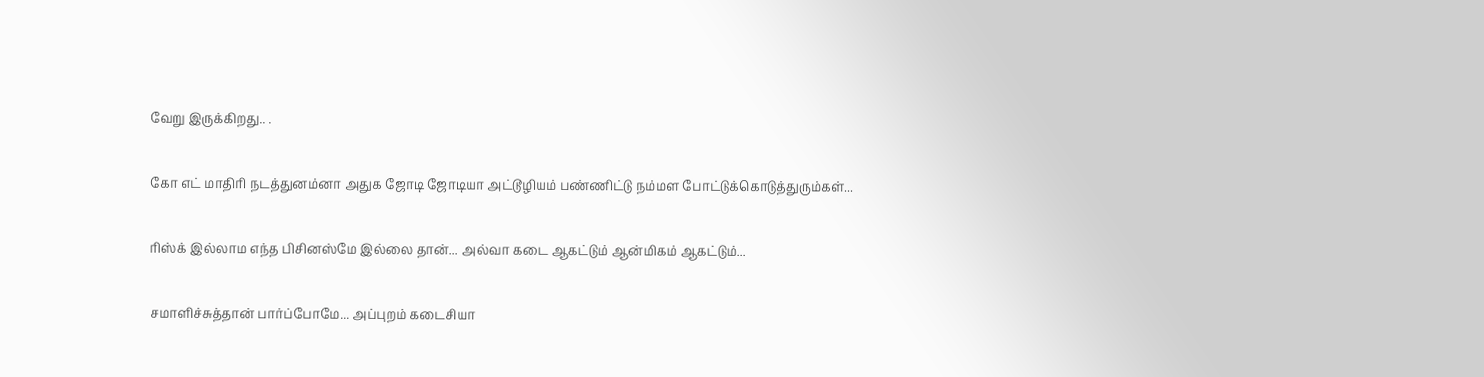வேறு இருக்கிறது.. .

கோ எட் மாதிரி நடத்துனம்னா அதுக ஜோடி ஜோடியா அட்டூழியம் பண்ணிட்டு நம்மள போட்டுக்கொடுத்துரும்கள்...

ரிஸ்க் இல்லாம எந்த பிசினஸ்மே இல்லை தான்... அல்வா கடை ஆகட்டும் ஆன்மிகம் ஆகட்டும்...

சமாளிச்சுத்தான் பார்ப்போமே... அப்புறம் கடைசியா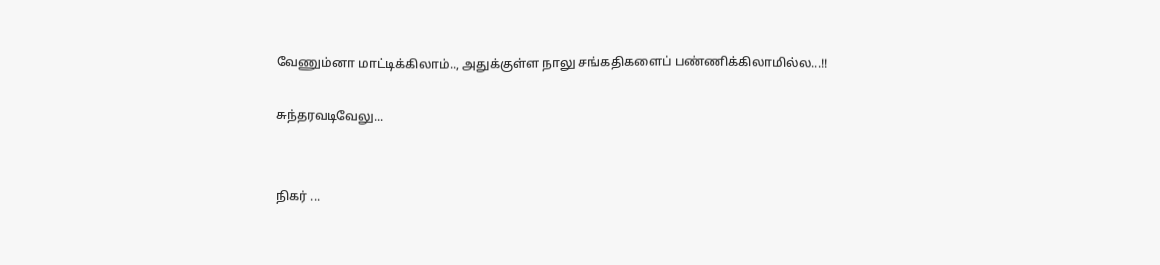வேணும்னா மாட்டிக்கிலாம்.., அதுக்குள்ள நாலு சங்கதிகளைப் பண்ணிக்கிலாமில்ல...!!

சுந்தரவடிவேலு...


நிகர் ...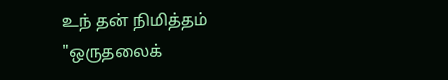உந் தன் நிமித்தம்  "ஒருதலைக்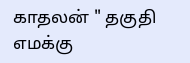காதலன் " தகுதி எமக்கு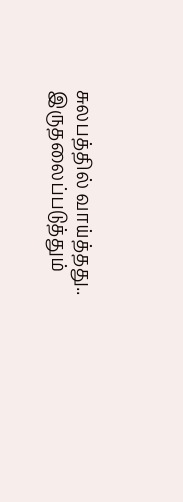சுலபத்தில் வாய்த்தது..  இருதலைப்படுத்தும்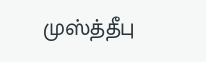முஸ்த்தீபு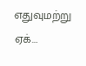எதுவுமற்று  ஏக்...